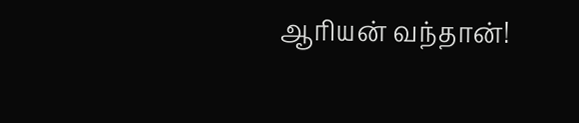ஆரியன் வந்தான்!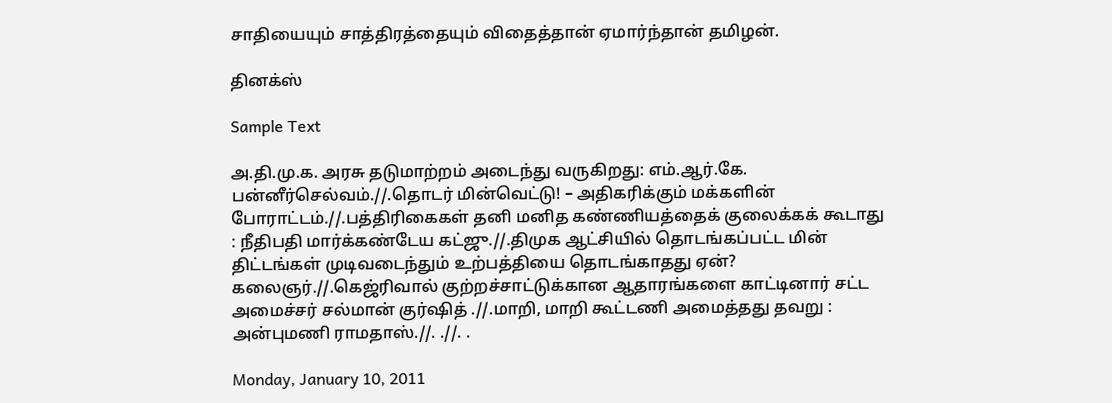சாதியையும் சாத்திரத்தையும் விதைத்தான் ஏமார்ந்தான் தமிழன்.

தினக்ஸ்

Sample Text

அ.தி.மு.க. அரசு தடுமாற்றம் அடைந்து வருகிறது: எம்.ஆர்.கே. பன்னீர்செல்வம்.//.தொடர் மின்வெட்டு! – அதிகரிக்கும் மக்களின் போராட்டம்.//.பத்திரிகைகள் தனி மனித கண்ணியத்தைக் குலைக்கக் கூடாது : நீதிபதி மார்க்கண்டேய கட்ஜு.//.திமுக ஆட்சியில் தொடங்கப்பட்ட மின் திட்டங்கள் முடிவடைந்தும் உற்பத்தியை தொடங்காதது ஏன்? கலைஞர்.//.கெஜ்ரிவால் குற்றச்சாட்டுக்கான ஆதாரங்களை காட்டினார் சட்ட அமைச்சர் சல்மான் குர்ஷித் .//.மாறி, மாறி கூட்டணி அமைத்தது தவறு : அன்புமணி ராமதாஸ்.//. .//. .

Monday, January 10, 2011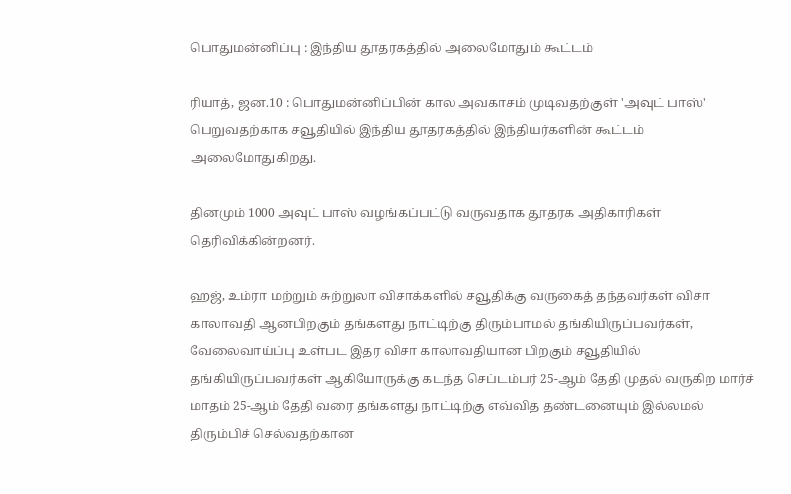பொதுமன்னிப்பு : இந்திய தூதரகத்தில் அலைமோதும் கூட்டம்

ரியாத், ஜன.10 : பொதுமன்னிப்பின் கால அவகாசம் முடிவதற்குள் 'அவுட் பாஸ்' பெறுவதற்காக சவூதியில் இந்திய தூதரகத்தில் இந்தியர்களின் கூட்டம் அலைமோதுகிறது.

தினமும் 1000 அவுட் பாஸ் வழங்கப்பட்டு வருவதாக தூதரக அதிகாரிகள் தெரிவிக்கின்றனர்.

ஹஜ், உம்ரா மற்றும் சுற்றுலா விசாக்களில் சவூதிக்கு வருகைத் தந்தவர்கள் விசா காலாவதி ஆனபிறகும் தங்களது நாட்டிற்கு திரும்பாமல் தங்கியிருப்பவர்கள், வேலைவாய்ப்பு உள்பட இதர விசா காலாவதியான பிறகும் சவூதியில் தங்கியிருப்பவர்கள் ஆகியோருக்கு கடந்த செப்டம்பர் 25-ஆம் தேதி முதல் வருகிற மார்ச் மாதம் 25-ஆம் தேதி வரை தங்களது நாட்டிற்கு எவ்வித தண்டனையும் இல்லமல் திரும்பிச் செல்வதற்கான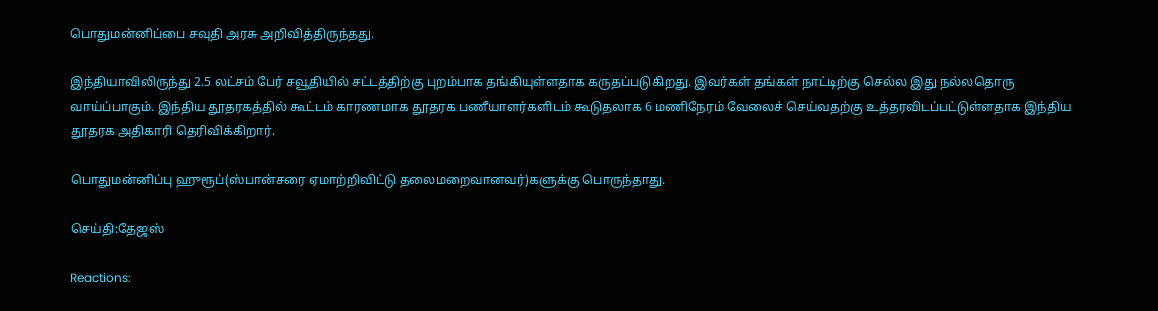பொதுமன்னிப்பை சவுதி அரசு அறிவித்திருந்தது.

இந்தியாவிலிருந்து 2.5 லட்சம் பேர் சவூதியில் சட்டத்திற்கு புறம்பாக தங்கியுள்ளதாக கருதப்படுகிறது. இவர்கள் தங்கள் நாட்டிற்கு செல்ல இது நல்லதொரு வாய்ப்பாகும். இந்திய தூதரகத்தில் கூட்டம் காரணமாக தூதரக பணீயாளர்களிடம் கூடுதலாக 6 மணிநேரம் வேலைச் செய்வதற்கு உத்தரவிடப்பட்டுள்ளதாக இந்திய தூதரக அதிகாரி தெரிவிக்கிறார்.

பொதுமன்னிப்பு ஹுரூப்(ஸ்பான்சரை ஏமாற்றிவிட்டு தலைமறைவானவர்)களுக்கு பொருந்தாது.

செய்தி:தேஜஸ்

Reactions: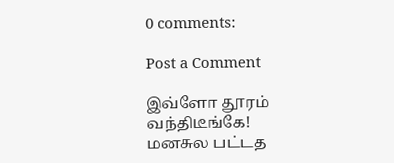0 comments:

Post a Comment

இவ்ளோ தூரம் வந்திடீங்கே! மனசுல பட்டத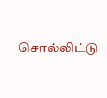சொல்லிட்டு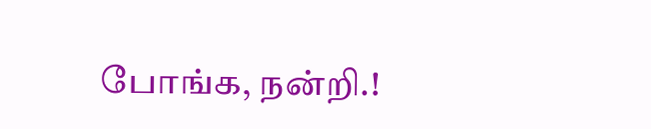போங்க, நன்றி.!